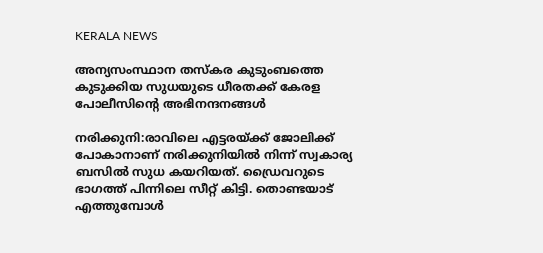KERALA NEWS

അന്യസംസ്ഥാന തസ്‌കര കുടുംബത്തെ കുടുക്കിയ സുധയുടെ ധീരതക്ക് കേരള പോലീസിന്റെ അഭിനന്ദനങ്ങൾ

നരിക്കുനി:രാവിലെ എട്ടരയ്ക്ക് ജോലിക്ക് പോകാനാണ് നരിക്കുനിയിൽ നിന്ന് സ്വകാര്യ ബസിൽ സുധ കയറിയത്. ഡ്രൈവറുടെ ഭാഗത്ത് പിന്നിലെ സീറ്റ് കിട്ടി. തൊണ്ടയാട് എത്തുമ്പോൾ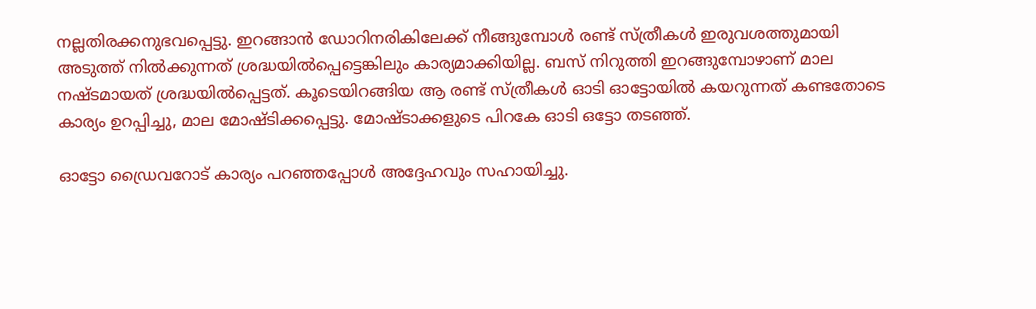നല്ലതിരക്കനുഭവപ്പെട്ടു. ഇറങ്ങാൻ ഡോറിനരികിലേക്ക് നീങ്ങുമ്പോൾ രണ്ട് സ്ത്രീകൾ ഇരുവശത്തുമായി അടുത്ത് നിൽക്കുന്നത് ശ്രദ്ധയിൽപ്പെട്ടെങ്കിലും കാര്യമാക്കിയില്ല. ബസ് നിറുത്തി ഇറങ്ങുമ്പോഴാണ് മാല നഷ്ടമായത് ശ്രദ്ധയിൽപ്പെട്ടത്. കൂടെയിറങ്ങിയ ആ രണ്ട് സ്ത്രീകൾ ഓടി ഓട്ടോയിൽ കയറുന്നത് കണ്ടതോടെ കാര്യം ഉറപ്പിച്ചു, മാല മോഷ്ടിക്കപ്പെട്ടു. മോഷ്ടാക്കളുടെ പിറകേ ഓടി ഒട്ടോ തടഞ്ഞ്.

ഓട്ടോ ഡ്രൈവറോട് കാര്യം പറഞ്ഞപ്പോൾ അദ്ദേഹവും സഹായിച്ചു.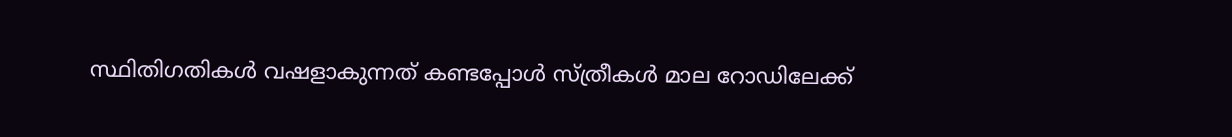സ്ഥിതിഗതികൾ വഷളാകുന്നത് കണ്ടപ്പോൾ സ്ത്രീകൾ മാല റോഡിലേക്ക്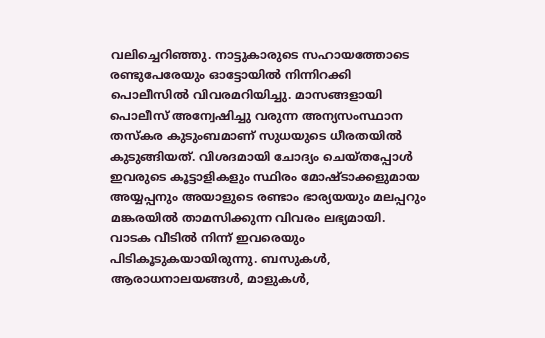വലിച്ചെറിഞ്ഞു. നാട്ടുകാരുടെ സഹായത്തോടെ രണ്ടുപേരേയും ഓട്ടോയിൽ നിന്നിറക്കി പൊലീസിൽ വിവരമറിയിച്ചു. മാസങ്ങളായി പൊലീസ് അന്വേഷിച്ചു വരുന്ന അന്യസംസ്ഥാന തസ്‌കര കുടുംബമാണ് സുധയുടെ ധീരതയിൽ കുടുങ്ങിയത്. വിശദമായി ചോദ്യം ചെയ്തപ്പോൾ ഇവരുടെ കൂട്ടാളികളും സ്ഥിരം മോഷ്ടാക്കളുമായ അയ്യപ്പനും അയാളുടെ രണ്ടാം ഭാര്യയയും മലപ്പറും മങ്കരയിൽ താമസിക്കുന്ന വിവരം ലഭ്യമായി. വാടക വീടിൽ നിന്ന് ഇവരെയും പിടികൂടുകയായിരുന്നു. ബസുകൾ, ആരാധനാലയങ്ങൾ, മാളുകൾ,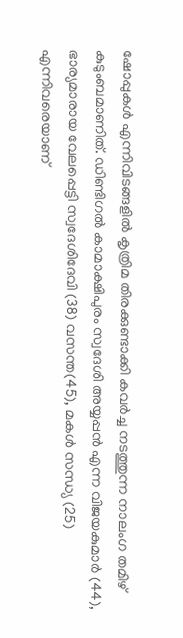ഷോപ്പുകൾ എന്നിവിടങ്ങളിൽ കൃത്രിമ തിരക്കുണ്ടാക്കി കവർച്ച നടത്തുന്ന നാലംഗ തമിഴ് കുടുംബമാണിത്. ഡിണ്ടിഗൽ കാമാക്ഷിപുരം സ്വദേശി അയ്യപ്പൻ എന്ന വിജയകുമാർ (44), ഭാര്യമാരായ വേലപ്പെട്ടി സ്വദേശിദേവി (38) വസന്ത(45), മകൾ സന്ധ്യ (25) എന്നിവരെയാണ്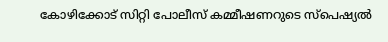കോഴിക്കോട് സിറ്റി പോലീസ് കമ്മീഷണറുടെ സ്പെഷ്യൽ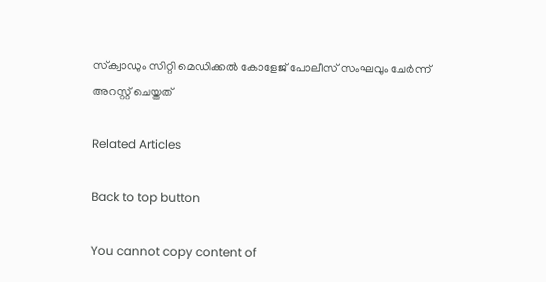സ്‌ക്വാഡും സിറ്റി മെഡിക്കൽ കോളേജ് പോലീസ് സംഘവും ചേർന്ന് അറസ്റ്റ് ചെയ്തത്

Related Articles

Back to top button

You cannot copy content of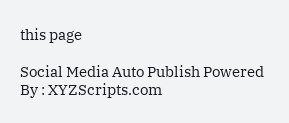this page

Social Media Auto Publish Powered By : XYZScripts.com